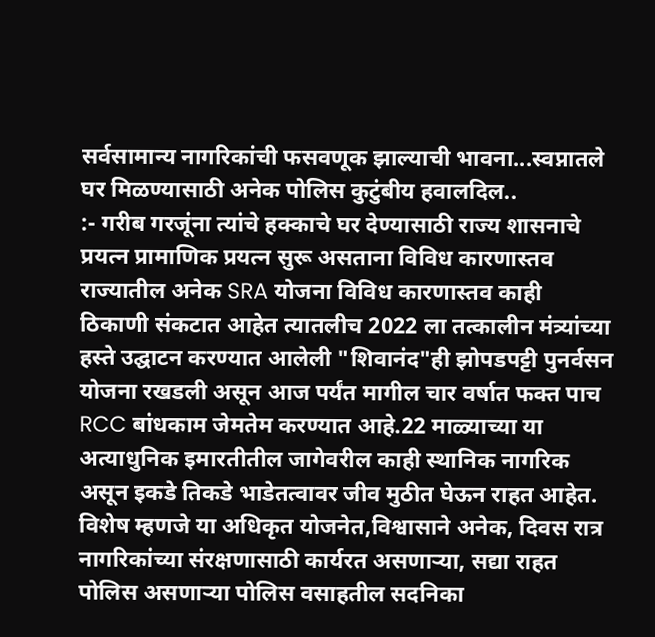सर्वसामान्य नागरिकांची फसवणूक झाल्याची भावना...स्वप्नातले घर मिळण्यासाठी अनेक पोलिस कुटुंबीय हवालदिल..
:- गरीब गरजूंना त्यांचे हक्काचे घर देण्यासाठी राज्य शासनाचे प्रयत्न प्रामाणिक प्रयत्न सुरू असताना विविध कारणास्तव राज्यातील अनेक SRA योजना विविध कारणास्तव काही ठिकाणी संकटात आहेत त्यातलीच 2022 ला तत्कालीन मंत्र्यांच्या हस्ते उद्घाटन करण्यात आलेली "शिवानंद"ही झोपडपट्टी पुनर्वसन योजना रखडली असून आज पर्यंत मागील चार वर्षात फक्त पाच RCC बांधकाम जेमतेम करण्यात आहे.22 माळ्याच्या या अत्याधुनिक इमारतीतील जागेवरील काही स्थानिक नागरिक असून इकडे तिकडे भाडेतत्वावर जीव मुठीत घेऊन राहत आहेत. विशेष म्हणजे या अधिकृत योजनेत,विश्वासाने अनेक, दिवस रात्र नागरिकांच्या संरक्षणासाठी कार्यरत असणाऱ्या, सद्या राहत पोलिस असणाऱ्या पोलिस वसाहतील सदनिका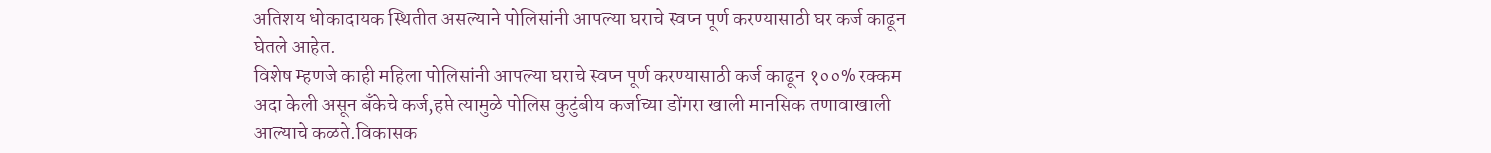अतिशय धोकादायक स्थितीत असल्याने पोलिसांनी आपल्या घराचे स्वप्न पूर्ण करण्यासाठी घर कर्ज काढून घेतले आहेत.
विशेष म्हणजे काही महिला पोलिसांनी आपल्या घराचे स्वप्न पूर्ण करण्यासाठी कर्ज काढून १००% रक्कम अदा केली असून बँकेचे कर्ज,हप्ते त्यामुळे पोलिस कुटुंबीय कर्जाच्या डोंगरा खाली मानसिक तणावाखाली आल्याचे कळते.विकासक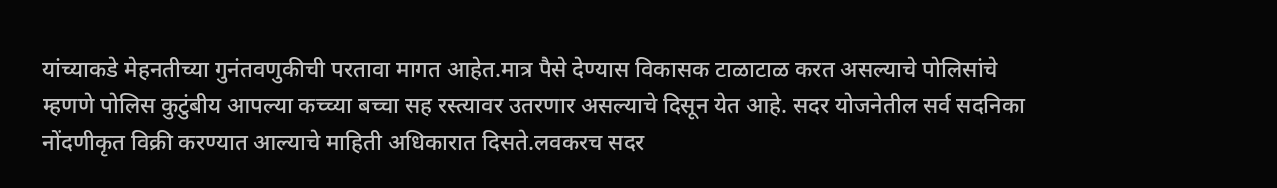यांच्याकडे मेहनतीच्या गुनंतवणुकीची परतावा मागत आहेत.मात्र पैसे देण्यास विकासक टाळाटाळ करत असल्याचे पोलिसांचे म्हणणे पोलिस कुटुंबीय आपल्या कच्च्या बच्चा सह रस्त्यावर उतरणार असल्याचे दिसून येत आहे. सदर योजनेतील सर्व सदनिका नोंदणीकृत विक्री करण्यात आल्याचे माहिती अधिकारात दिसते.लवकरच सदर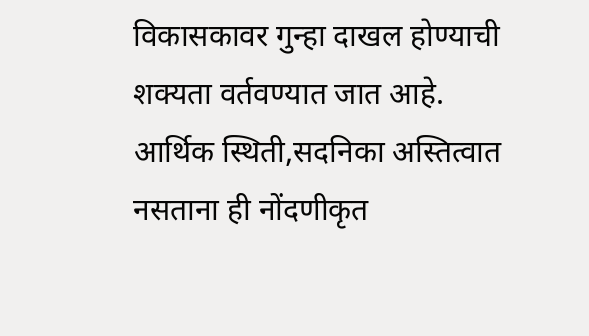विकासकावर गुन्हा दाखल होण्याची शक्यता वर्तवण्यात जात आहे.
आर्थिक स्थिती,सदनिका अस्तित्वात नसताना ही नोंदणीकृत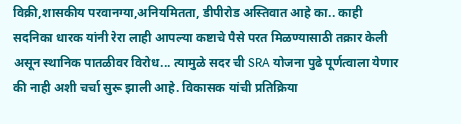विक्री,शासकीय परवानग्या,अनियमितता, डीपीरोड अस्तिवात आहे का.. काही सदनिका धारक यांनी रेरा लाही आपल्या कष्टाचे पैसे परत मिळण्यासाठी तक्रार केली असून स्थानिक पातळीवर विरोध... त्यामुळे सदर ची SRA योजना पुढे पूर्णत्वाला येणार की नाही अशी चर्चा सुरू झाली आहे. विकासक यांची प्रतिक्रिया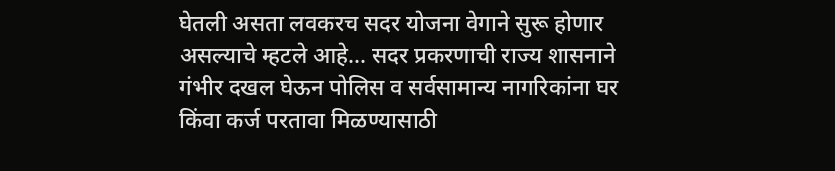घेतली असता लवकरच सदर योजना वेगाने सुरू होणार असल्याचे म्हटले आहे... सदर प्रकरणाची राज्य शासनाने गंभीर दखल घेऊन पोलिस व सर्वसामान्य नागरिकांना घर किंवा कर्ज परतावा मिळण्यासाठी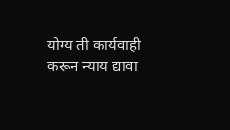योग्य ती कार्यवाही करून न्याय द्यावा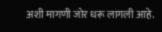अशी मागणी जोर धरू लागली आहे.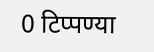0 टिप्पण्या